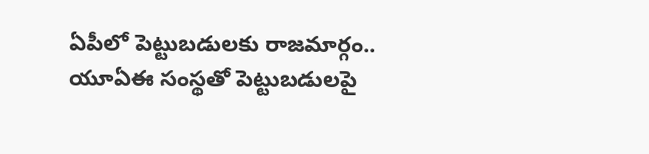ఏపీలో పెట్టుబడులకు రాజమార్గం.. యూఏఈ సంస్థతో పెట్టుబడులపై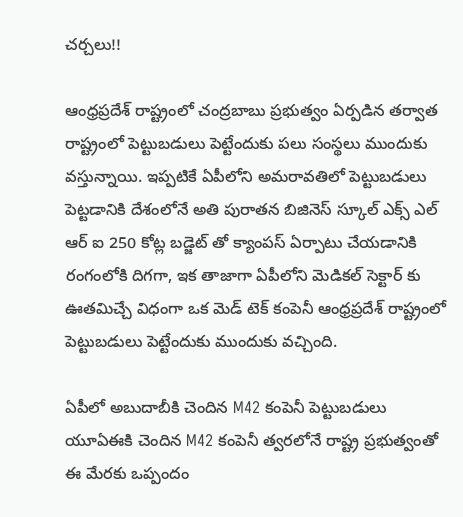చర్చలు!!

ఆంధ్రప్రదేశ్ రాష్ట్రంలో చంద్రబాబు ప్రభుత్వం ఏర్పడిన తర్వాత రాష్ట్రంలో పెట్టుబడులు పెట్టేందుకు పలు సంస్థలు ముందుకు వస్తున్నాయి. ఇప్పటికే ఏపీలోని అమరావతిలో పెట్టుబడులు పెట్టడానికి దేశంలోనే అతి పురాతన బిజినెస్ స్కూల్ ఎక్స్ ఎల్ ఆర్ ఐ 250 కోట్ల బడ్జెట్ తో క్యాంపస్ ఏర్పాటు చేయడానికి రంగంలోకి దిగగా, ఇక తాజాగా ఏపీలోని మెడికల్ సెక్టార్ కు ఊతమిచ్చే విధంగా ఒక మెడ్ టెక్ కంపెనీ ఆంధ్రప్రదేశ్ రాష్ట్రంలో పెట్టుబడులు పెట్టేందుకు ముందుకు వచ్చింది.

ఏపీలో అబుదాబీకి చెందిన M42 కంపెనీ పెట్టుబడులు
యూఏఈకి చెందిన M42 కంపెనీ త్వరలోనే రాష్ట్ర ప్రభుత్వంతో ఈ మేరకు ఒప్పందం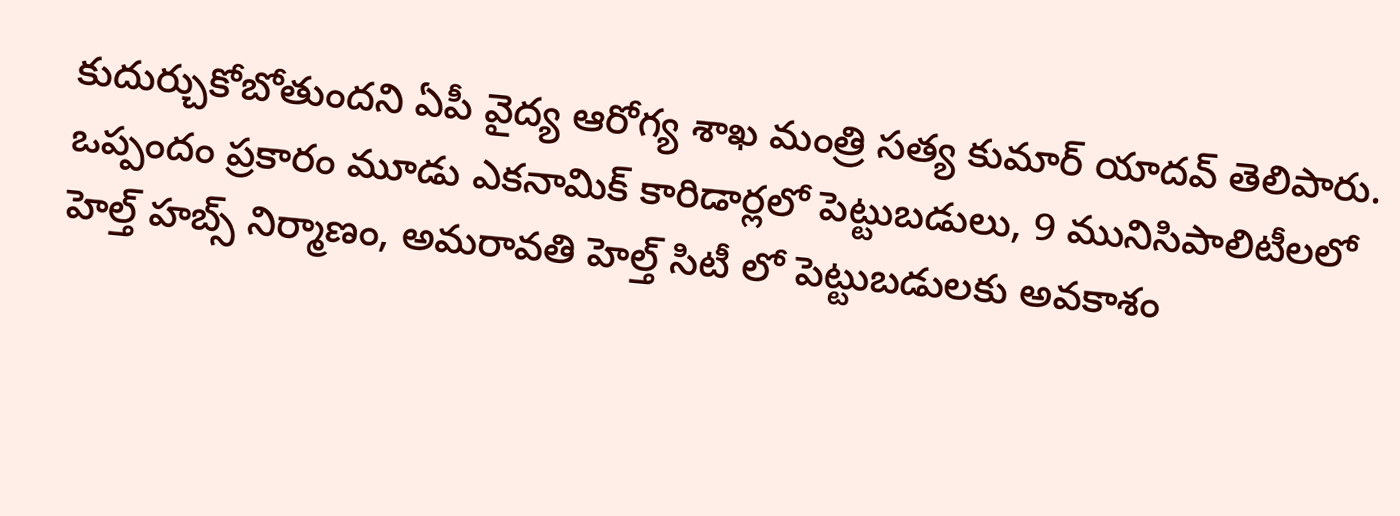కుదుర్చుకోబోతుందని ఏపీ వైద్య ఆరోగ్య శాఖ మంత్రి సత్య కుమార్ యాదవ్ తెలిపారు. ఒప్పందం ప్రకారం మూడు ఎకనామిక్ కారిడార్లలో పెట్టుబడులు, 9 మునిసిపాలిటీలలో హెల్త్ హబ్స్ నిర్మాణం, అమరావతి హెల్త్ సిటీ లో పెట్టుబడులకు అవకాశం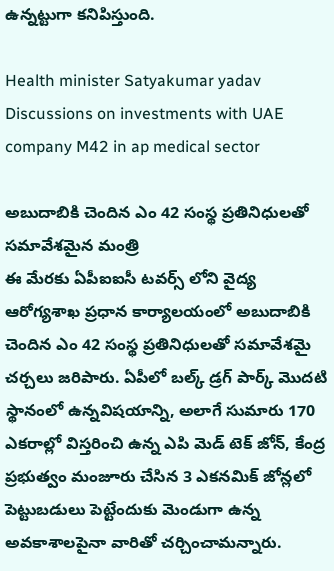ఉన్నట్టుగా కనిపిస్తుంది.

Health minister Satyakumar yadav Discussions on investments with UAE company M42 in ap medical sector

అబుదాబికి చెందిన ఎం 42 సంస్థ ప్రతినిధులతో సమావేశమైన మంత్రి
ఈ మేరకు ఏపీఐఐసీ టవర్స్ లోని వైద్య ఆరోగ్యశాఖ ప్రధాన కార్యాలయంలో అబుదాబికి చెందిన ఎం 42 సంస్థ ప్రతినిధులతో సమావేశమై చర్చలు జరిపారు. ఏపీలో బ‌ల్క్ డ్ర‌గ్ పార్క్ మొద‌టి స్థానంలో ఉన్న‌విష‌యాన్ని, అలాగే సుమారు 170 ఎక‌రాల్లో విస్త‌రించి ఉన్న ఎపి మెడ్ టెక్ జోన్‌, కేంద్ర ప్ర‌భుత్వం మంజూరు చేసిన 3 ఎక‌న‌మిక్ జోన్ల‌లో పెట్టుబ‌డులు పెట్టేందుకు మెండుగా ఉన్న అవ‌కాశాల‌పైనా వారితో చ‌ర్చించామ‌న్నారు.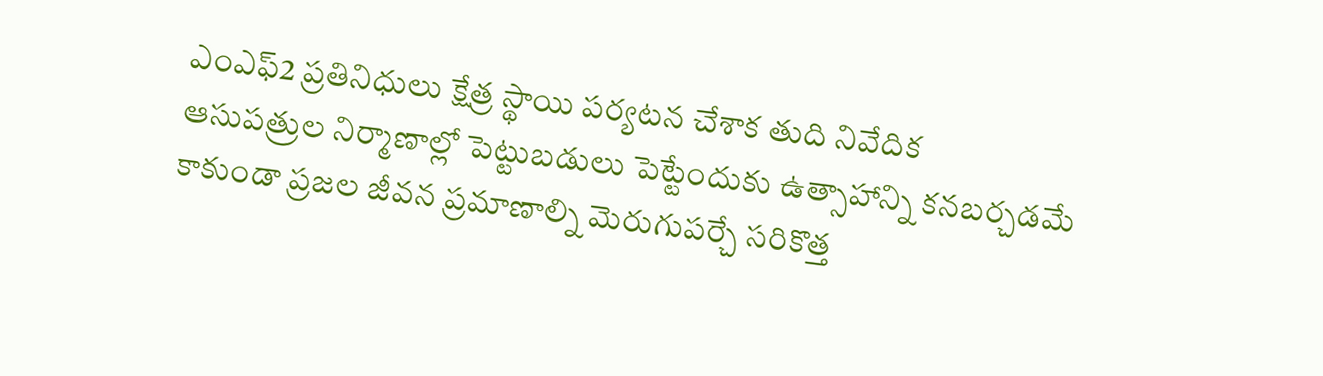ఎంఎఫ్‌2 ప్ర‌తినిధులు క్షేత్ర స్థాయి ప‌ర్య‌ట‌న చేశాక తుది నివేదిక
ఆసుప‌త్రుల నిర్మాణాల్లో పెట్టుబ‌డులు పెట్టేందుకు ఉత్సాహాన్ని క‌న‌బ‌ర్చ‌డ‌మే కాకుండా ప్ర‌జ‌ల జీవ‌న ప్ర‌మాణాల్ని మెరుగుప‌ర్చే స‌రికొత్త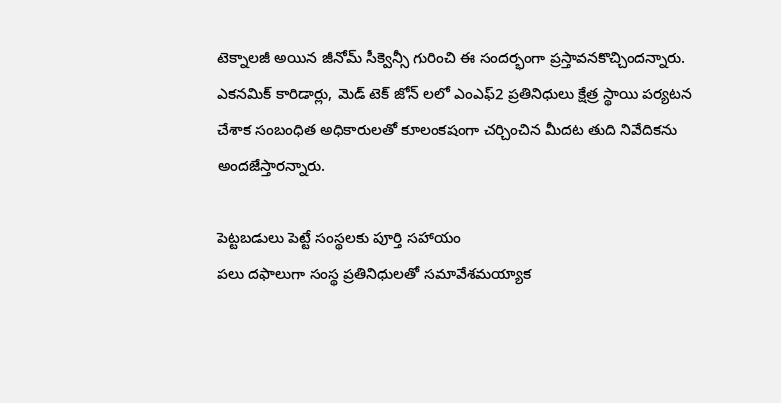టెక్నాల‌జీ అయిన జీనోమ్‌ సీక్వెన్సీ గురించి ఈ సంద‌ర్భంగా ప్ర‌స్తావ‌న‌కొచ్చింద‌న్నారు. ఎక‌న‌మిక్ కారిడార్లు, మెడ్ టెక్ జోన్ ల‌లో ఎంఎఫ్‌2 ప్ర‌తినిధులు క్షేత్ర స్థాయి ప‌ర్య‌ట‌న చేశాక సంబంధిత అధికారుల‌తో కూలంక‌షంగా చ‌ర్చించిన మీద‌ట తుది నివేదిక‌ను అంద‌జేస్తార‌న్నారు.

పెట్టబడులు పెట్టే సంస్థలకు పూర్తి సహాయం
ప‌లు ద‌ఫాలుగా సంస్థ ప్ర‌తినిధుల‌తో స‌మావేశ‌మ‌య్యాక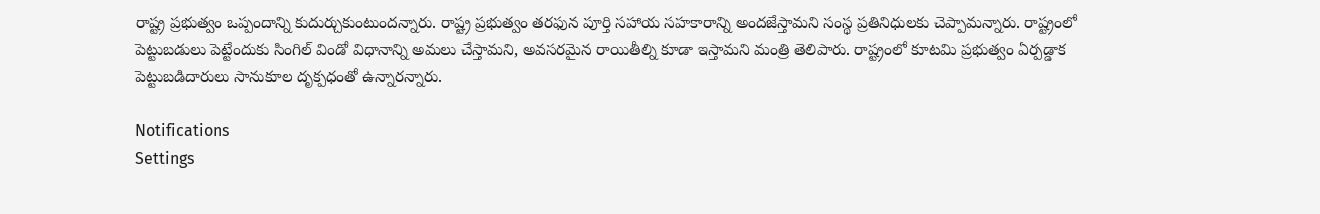రాష్ట్ర ప్ర‌భుత్వం ఒప్పందాన్ని కుదుర్చుకుంటుంద‌న్నారు. రాష్ట్ర ప్ర‌భుత్వం త‌ర‌ఫున పూర్తి స‌హాయ సహకారాన్ని అంద‌జేస్తామ‌ని సంస్థ ప్ర‌తినిధుల‌కు చెప్పామ‌న్నారు. రాష్ట్రంలో పెట్టుబ‌డులు పెట్టేందుకు సింగిల్ విండో విధానాన్ని అమ‌లు చేస్తామ‌ని, అవ‌స‌ర‌మైన రాయితీల్ని కూడా ఇస్తామ‌ని మంత్రి తెలిపారు. రాష్ట్రంలో కూట‌మి ప్ర‌భుత్వం ఏర్ప‌డ్డాక పెట్టుబ‌డిదారులు సానుకూల దృక్ప‌ధంతో ఉన్నార‌న్నారు.

Notifications
Settings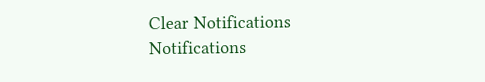Clear Notifications
Notifications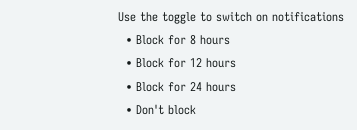Use the toggle to switch on notifications
  • Block for 8 hours
  • Block for 12 hours
  • Block for 24 hours
  • Don't block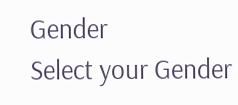Gender
Select your Gender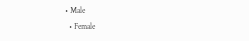• Male
  • Female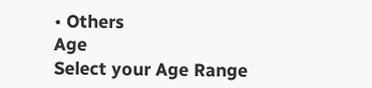• Others
Age
Select your Age Range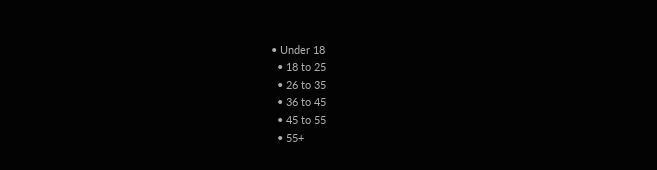• Under 18
  • 18 to 25
  • 26 to 35
  • 36 to 45
  • 45 to 55
  • 55+